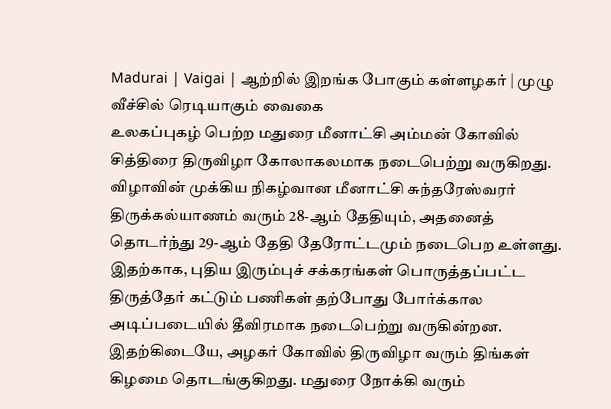Madurai | Vaigai | ஆற்றில் இறங்க போகும் கள்ளழகர் | முழு வீச்சில் ரெடியாகும் வைகை
உலகப்புகழ் பெற்ற மதுரை மீனாட்சி அம்மன் கோவில் சித்திரை திருவிழா கோலாகலமாக நடைபெற்று வருகிறது. விழாவின் முக்கிய நிகழ்வான மீனாட்சி சுந்தரேஸ்வரர் திருக்கல்யாணம் வரும் 28-ஆம் தேதியும், அதனைத் தொடர்ந்து 29-ஆம் தேதி தேரோட்டமும் நடைபெற உள்ளது. இதற்காக, புதிய இரும்புச் சக்கரங்கள் பொருத்தப்பட்ட திருத்தேர் கட்டும் பணிகள் தற்போது போர்க்கால அடிப்படையில் தீவிரமாக நடைபெற்று வருகின்றன. இதற்கிடையே, அழகர் கோவில் திருவிழா வரும் திங்கள் கிழமை தொடங்குகிறது. மதுரை நோக்கி வரும்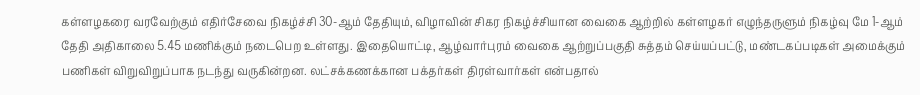கள்ளழகரை வரவேற்கும் எதிர்சேவை நிகழ்ச்சி 30-ஆம் தேதியும், விழாவின் சிகர நிகழ்ச்சியான வைகை ஆற்றில் கள்ளழகர் எழுந்தருளும் நிகழ்வு மே 1-ஆம் தேதி அதிகாலை 5.45 மணிக்கும் நடைபெற உள்ளது. இதையொட்டி, ஆழ்வார்புரம் வைகை ஆற்றுப்பகுதி சுத்தம் செய்யப்பட்டு, மண்டகப்படிகள் அமைக்கும் பணிகள் விறுவிறுப்பாக நடந்து வருகின்றன. லட்சக்கணக்கான பக்தர்கள் திரள்வார்கள் என்பதால்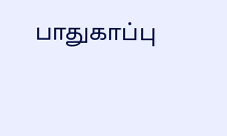பாதுகாப்பு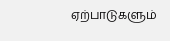ஏற்பாடுகளும்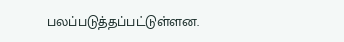பலப்படுத்தப்பட்டுள்ளன.